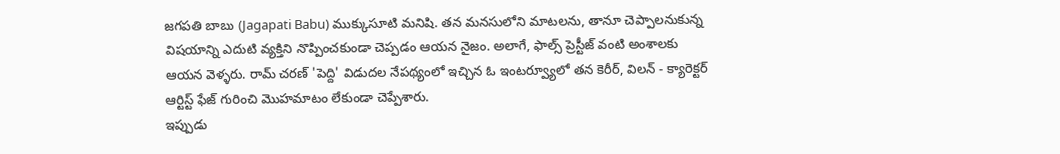జగపతి బాబు (Jagapati Babu) ముక్కుసూటి మనిషి. తన మనసులోని మాటలను, తానూ చెప్పాలనుకున్న విషయాన్ని ఎదుటి వ్యక్తిని నొప్పించకుండా చెప్పడం ఆయన నైజం. అలాగే, ఫాల్స్ ప్రెస్టీజ్ వంటి అంశాలకు ఆయన వెళ్ళరు. రామ్ చరణ్ 'పెద్ది' విడుదల నేపథ్యంలో ఇచ్చిన ఓ ఇంటర్వ్యూలో తన కెరీర్, విలన్ - క్యారెక్టర్ ఆర్టిస్ట్ ఫేజ్ గురించి మొహమాటం లేకుండా చెప్పేశారు.
ఇప్పుడు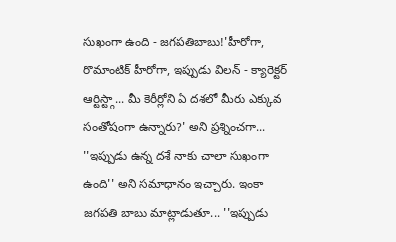సుఖంగా ఉంది - జగపతిబాబు!'హీరోగా, రొమాంటిక్ హీరోగా, ఇప్పుడు విలన్ - క్యారెక్టర్ ఆర్టిస్ట్గా... మీ కెరీర్లోని ఏ దశలో మీరు ఎక్కువ సంతోషంగా ఉన్నారు?' అని ప్రశ్నించగా... ''ఇప్పుడు ఉన్న దశే నాకు చాలా సుఖంగా ఉంది'' అని సమాధానం ఇచ్చారు. ఇంకా జగపతి బాబు మాట్లాడుతూ... ''ఇప్పుడు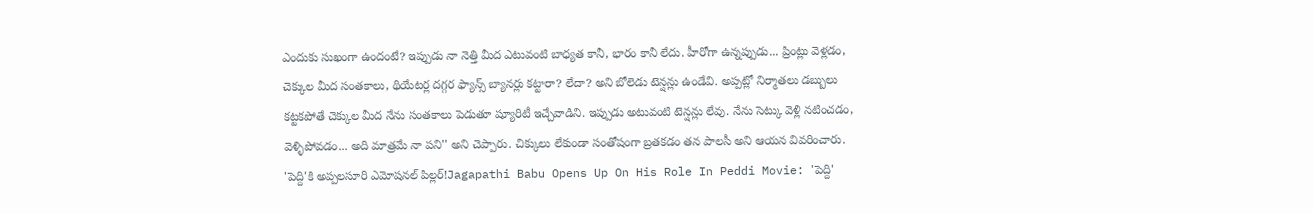ఎందుకు సుఖంగా ఉందంటే? ఇప్పుడు నా నెత్తి మీద ఎటువంటి బాధ్యత కానీ, భారం కానీ లేదు. హీరోగా ఉన్నప్పుడు... ప్రింట్లు వెళ్లడం, చెక్కుల మీద సంతకాలు, థియేటర్ల దగ్గర ఫ్యాన్స్ బ్యానర్లు కట్టారా? లేదా? అని బోలెడు టెన్షన్లు ఉండేవి. అప్పట్లో నిర్మాతలు డబ్బులు కట్టకపోతే చెక్కుల మీద నేను సంతకాలు పెడుతూ ష్యూరిటీ ఇచ్చేవాడిని. ఇప్పుడు అటువంటి టెన్షన్లు లేవు. నేను సెట్కు వెళ్లి నటించడం, వెళ్ళిపోవడం... అది మాత్రమే నా పని'' అని చెప్పారు. చిక్కులు లేకుండా సంతోషంగా బ్రతకడం తన పాలసీ అని ఆయన వివరించారు.
'పెద్ది'కి అప్పలసూరి ఎమోషనల్ పిల్లర్!Jagapathi Babu Opens Up On His Role In Peddi Movie: 'పెద్ది'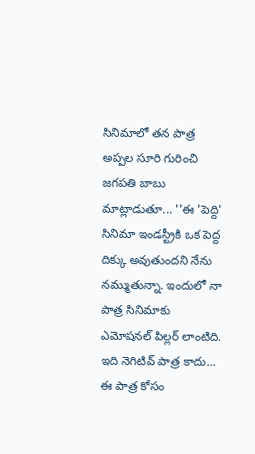సినిమాలో తన పాత్ర అప్పల సూరి గురించి జగపతి బాబు మాట్లాడుతూ... ''ఈ 'పెద్ది' సినిమా ఇండస్ట్రీకి ఒక పెద్ద దిక్కు అవుతుందని నేను నమ్ముతున్నా. ఇందులో నా పాత్ర సినిమాకు ఎమోషనల్ పిల్లర్ లాంటిది. ఇది నెగిటివ్ పాత్ర కాదు... ఈ పాత్ర కోసం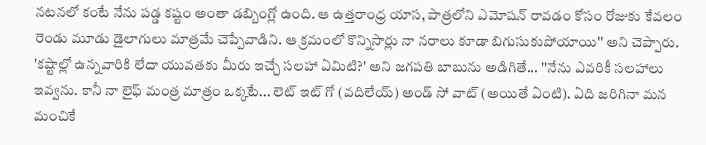నటనలో కంటే నేను పడ్డ కష్టం అంతా డబ్బింగ్లో ఉంది. ఆ ఉత్తరాంధ్ర యాస, పాత్రలోని ఎమోషన్ రావడం కోసం రోజుకు కేవలం రెండు మూడు డైలాగులు మాత్రమే చెప్పేవాడిని. ఆ క్రమంలో కొన్నిసార్లు నా నరాలు కూడా బిగుసుకుపోయాయి'' అని చెప్పారు.
'కష్టాల్లో ఉన్నవారికి లేదా యువతకు మీరు ఇచ్చే సలహా ఏమిటి?' అని జగపతి బాబును అడిగితే... ''నేను ఎవరికీ సలహాలు ఇవ్వను. కానీ నా లైఫ్ మంత్ర మాత్రం ఒక్కటే... లెట్ ఇట్ గో (వదిలేయ్) అండ్ సో వాట్ (అయితే ఏంటి). ఏది జరిగినా మన మంచికే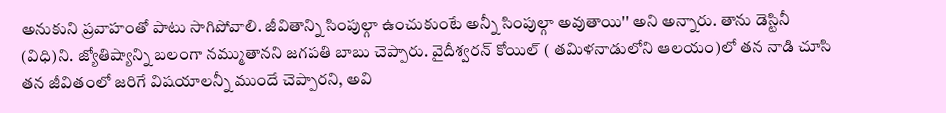అనుకుని ప్రవాహంతో పాటు సాగిపోవాలి. జీవితాన్ని సింపుల్గా ఉంచుకుంటే అన్నీ సింపుల్గా అవుతాయి'' అని అన్నారు. తాను డెస్టినీ (విధి)ని. జ్యోతిష్యాన్ని బలంగా నమ్ముతానని జగపతి బాబు చెప్పారు. వైదీశ్వరన్ కోయిల్ ( తమిళనాడులోని ఆలయం)లో తన నాడి చూసి తన జీవితంలో జరిగే విషయాలన్నీ ముందే చెప్పారని, అవి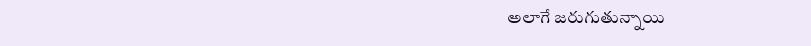అలాగే జరుగుతున్నాయి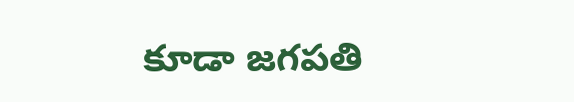కూడా జగపతి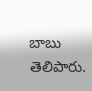బాబు తెలిపారు.